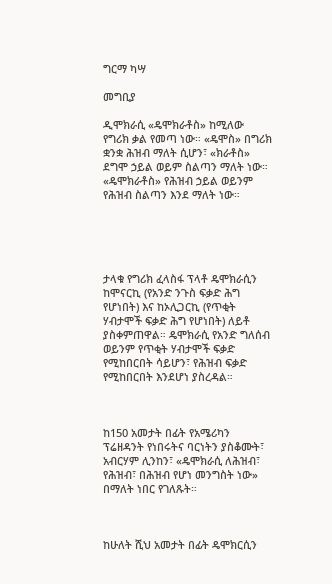ግርማ ካሣ

መግቢያ

ዲሞክራሲ «ዴሞክራቶስ» ከሚለው የግሪክ ቃል የመጣ ነው። «ዴሞስ» በግሪክ ቋንቋ ሕዝብ ማለት ሲሆን፣ «ክራቶስ» ደግሞ ኃይል ወይም ስልጣን ማለት ነው። «ዴሞክራቶስ» የሕዝብ ኃይል ወይንም የሕዝብ ስልጣን እንደ ማለት ነው።





ታላቁ የግሪክ ፈላስፋ ፕላቶ ዴሞክራሲን ከሞናርኪ (የአንድ ንጉስ ፍቃድ ሕግ የሆነበት) እና ከኦሊጋርኪ (የጥቂት ሃብታሞች ፍቃድ ሕግ የሆነበት) ለይቶ ያስቀምጠዋል። ዴሞክራሲ የአንድ ግለሰብ ወይንም የጥቂት ሃብታሞች ፍቃድ የሚከበርበት ሳይሆን፣ የሕዝብ ፍቃድ የሚከበርበት እንደሆነ ያስረዳል።



ከ150 አመታት በፊት የአሜሪካን ፕሬዘዳንት የነበሩትና ባርነትን ያስቆሙት፣ አብርሃም ሊንከን፣ «ዴሞክራሲ ለሕዝብ፣ የሕዝብ፣ በሕዝብ የሆነ መንግስት ነው» በማለት ነበር የገለጹት።



ከሁለት ሺህ አመታት በፊት ዴሞክርሲን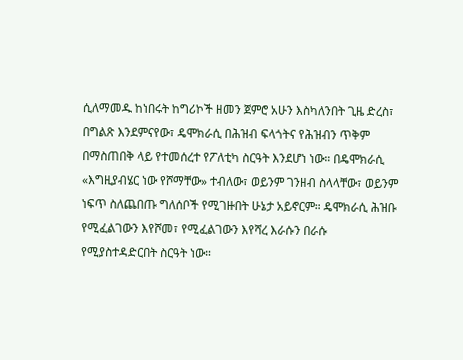ሲለማመዱ ከነበሩት ከግሪኮች ዘመን ጀምሮ አሁን እስካለንበት ጊዜ ድረስ፣ በግልጽ እንደምናየው፣ ዴሞክራሲ በሕዝብ ፍላጎትና የሕዝብን ጥቅም በማስጠበቅ ላይ የተመሰረተ የፖለቲካ ስርዓት እንደሆነ ነው። በዴሞክራሲ «እግዚያብሄር ነው የሾማቸው» ተብለው፣ ወይንም ገንዘብ ስላላቸው፣ ወይንም ነፍጥ ስለጨበጡ ግለሰቦች የሚገዙበት ሁኔታ አይኖርም። ዴሞክራሲ ሕዝቡ የሚፈልገውን እየሾመ፣ የሚፈልገውን እየሻረ እራሱን በራሱ የሚያስተዳድርበት ስርዓት ነው።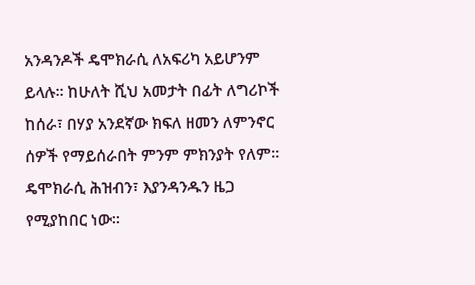አንዳንዶች ዴሞክራሲ ለአፍሪካ አይሆንም ይላሉ። ከሁለት ሺህ አመታት በፊት ለግሪኮች ከሰራ፣ በሃያ አንደኛው ክፍለ ዘመን ለምንኖር ሰዎች የማይሰራበት ምንም ምክንያት የለም። ዴሞክራሲ ሕዝብን፣ እያንዳንዱን ዜጋ የሚያከበር ነው።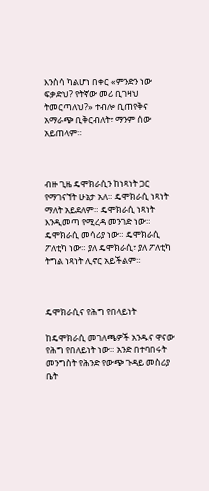እንስሳ ካልሆነ በቀር «ምንድን ነው ፍቃድህ? የትኛው መሪ ቢገዛህ ትመርጣለህ?» ተብሎ ቢጠየቅና አማራጭ ቢቅርብለት፣ ማንም ሰው አይጠላም።



ብዙ ጊዜ ዴሞክራሲን ከነጻነት ጋር የማገናኘት ሁኔታ አለ። ዴሞክራሲ ነጻነት ማለት አይደለም። ዴሞክራሲ ነጻነት እንዲመጣ የሚረዳ መንገድ ነው። ዴሞክራሲ መሳሪያ ነው። ዴሞክራሲ ፖለቲካ ነው። ያለ ዴሞክራሲ፣ ያለ ፖለቲካ ትግል ነጻነት ሊኖር አይችልም።



ዴሞክራሲና የሕግ የበላይነት

ከዴሞክራሲ መገለጫዎች አንዱና ዋናው የሕግ የበለይነት ነው። አንድ በተባበሩት መንግስት የሕንድ የውጭ ጉዳይ መስሪያ ቤት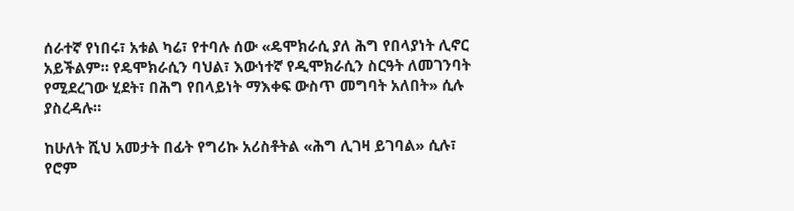ሰራተኛ የነበሩ፣ አቱል ካሬ፣ የተባሉ ሰው «ዴሞክራሲ ያለ ሕግ የበላያነት ሊኖር አይችልም። የዴሞክራሲን ባህል፣ እውነተኛ የዲሞክራሲን ስርዓት ለመገንባት የሚደረገው ሂደት፣ በሕግ የበላይነት ማእቀፍ ውስጥ መግባት አለበት» ሲሉ ያስረዳሉ።

ከሁለት ሺህ አመታት በፊት የግሪኩ አሪስቶትል «ሕግ ሊገዛ ይገባል» ሲሉ፣ የሮም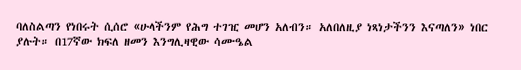ባለስልጣን የነበሩት ሲሰሮ «ሁላችንም የሕግ ተገዢ መሆን አለብን። አለበለዚያ ነጻነታችንን እናጣለን» ነበር ያሉት። በ17ኛው ክፍለ ዘመን እንግሊዛዊው ሳሙዔል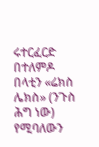ሩተርፈርድ በተለምዶ በላቲን «ሬክስ ሌክስ» (ንጉስ ሕግ ነው) የሚባለውን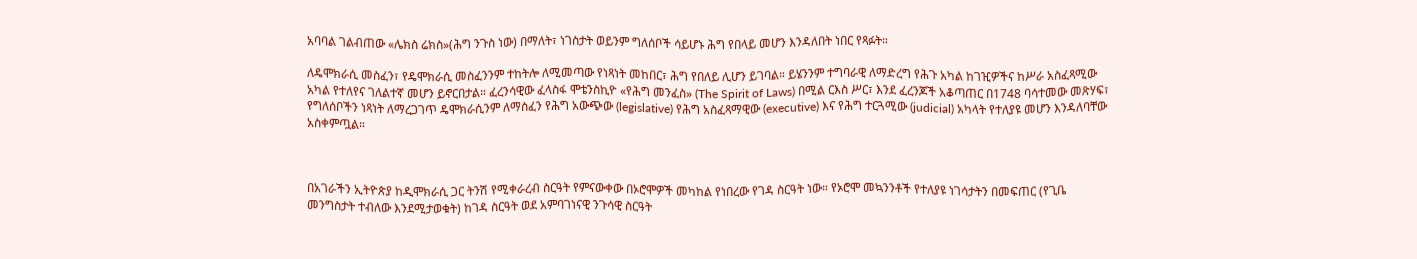አባባል ገልብጠው «ሌክስ ሬክስ»(ሕግ ንጉስ ነው) በማለት፣ ነገስታት ወይንም ግለሰቦች ሳይሆኑ ሕግ የበላይ መሆን እንዳለበት ነበር የጻፉት።

ለዴሞክራሲ መስፈን፣ የዴሞክራሲ መስፈንንም ተከትሎ ለሚመጣው የነጻነት መከበር፣ ሕግ የበለይ ሊሆን ይገባል። ይሄንንም ተግባራዊ ለማድረግ የሕጉ አካል ከገዢዎችና ከሥራ አስፈጻሚው አካል የተለየና ገለልተኛ መሆን ይኖርበታል። ፈረንሳዊው ፈላስፋ ሞቴንስኪዮ «የሕግ መንፈስ» (The Spirit of Laws) በሚል ርእስ ሥር፣ እንደ ፈረንጆች አቆጣጠር በ1748 ባሳተመው መጽሃፍ፣ የግለሰቦችን ነጻነት ለማረጋገጥ ዴሞክራሲንም ለማስፈን የሕግ አውጭው (legislative) የሕግ አስፈጻማዊው (executive) እና የሕግ ተርጓሚው (judicial) አካላት የተለያዩ መሆን እንዳለባቸው አስቀምጧል።



በአገራችን ኢትዮጵያ ከዲሞክራሲ ጋር ትንሽ የሚቀራረብ ስርዓት የምናውቀው በኦሮሞዎች መካከል የነበረው የገዳ ስርዓት ነው። የኦሮሞ መኳንንቶች የተለያዩ ነገሳታትን በመፍጠር (የጊቤ መንግስታት ተብለው እንደሚታወቁት) ከገዳ ስርዓት ወደ አምባገነናዊ ንጉሳዊ ስርዓት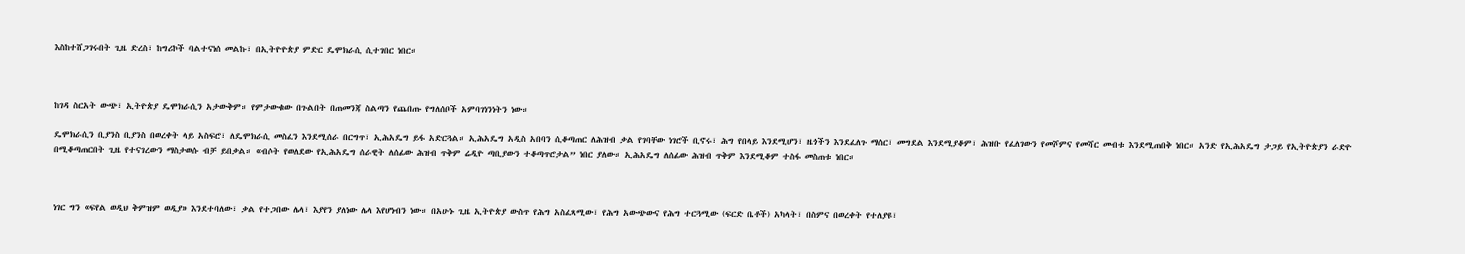እስከተሸጋገሩበት ጊዜ ድረስ፣ ከግሪኮች ባልተናነሰ መልኩ፣ በኢትዮዮጵያ ምድር ዴሞክራሲ ሲተገበር ነበር።



ከገዳ ስርአት ውጭ፣ ኢትዮጵያ ዴሞክራሲን አታውቅም። የምታውቁው በጉልበት በጠመንጃ ስልጣን የጨበጡ የግለሰቦች አምባገነንነትን ነው።

ዴሞክራሲን ቢያንስ ቢያንስ በወረቀት ላይ አስፍሮ፣ ለዴሞክራሲ መስፈን እንደሚሰራ በርግጥ፣ ኢሕአዴግ ይፋ አድርጓል። ኢሕአዴግ አዲስ አበባን ሲቆጣጠር ለሕዝብ ቃል የገባቸው ነገሮች ቢኖሩ፣ ሕግ የበላይ እንደሚሆን፣ ዜጎችን እንደፈለጉ ማሰር፣ መግደል እንደሚያቆም፣ ሕዝቡ የፈለገውን የመሾምና የመሻር መብቱ እንደሚጠበቅ ነበር። አንድ የኢሕአዴግ ታጋይ የኢትዮጵያን ራድዮ በሚቆጣጠርበት ጊዜ የተናገረውን ማስታወሱ ብቻ ይበቃል። «ብሶት የወለደው የኢሕአዴግ ሰራዊት ለሰፊው ሕዝብ ጥቅም ሬዲዮ ጣቢያውን ተቆጣጥሮታል” ነበር ያለው። ኢሕአዴግ ለሰፊው ሕዝብ ጥቅም እንደሚቆም ተስፋ መስጠቱ ነበር።



ነገር ግን «ፍየል ወዲህ ቅምዝም ወዲያ» እንደተባለው፣ ቃል የተጋበው ሌላ፣ እያየን ያለነው ሌላ እየሆነብን ነው። በአሁኑ ጊዜ ኢትዮጵያ ውስጥ የሕግ አስፈጻሚው፣ የሕግ አውጭውና የሕግ ተርጓሚው (ፍርድ ቤቶች) አካላት፣ በስምና በወረቀት የተለያዩ፣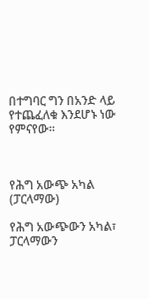በተግባር ግን በአንድ ላይ የተጨፈለቁ እንደሆኑ ነው የምናየው።



የሕግ አውጭ አካል (ፓርላማው)

የሕግ አውጭውን አካል፣ ፓርላማውን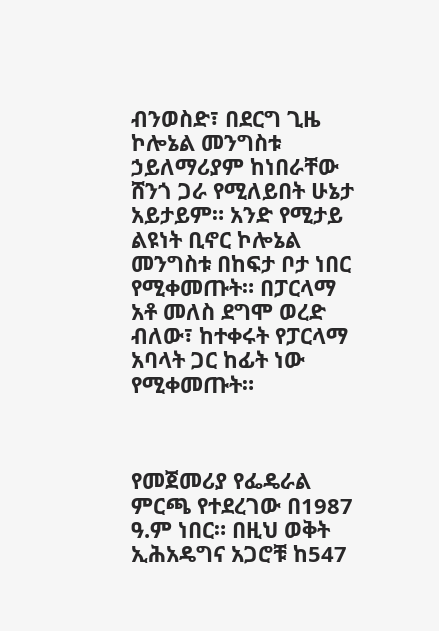ብንወስድ፣ በደርግ ጊዜ ኮሎኔል መንግስቱ ኃይለማሪያም ከነበራቸው ሸንጎ ጋራ የሚለይበት ሁኔታ አይታይም። አንድ የሚታይ ልዩነት ቢኖር ኮሎኔል መንግስቱ በከፍታ ቦታ ነበር የሚቀመጡት። በፓርላማ አቶ መለስ ደግሞ ወረድ ብለው፣ ከተቀሩት የፓርላማ አባላት ጋር ከፊት ነው የሚቀመጡት።



የመጀመሪያ የፌዴራል ምርጫ የተደረገው በ1987 ዓ.ም ነበር። በዚህ ወቅት ኢሕአዴግና አጋሮቹ ከ547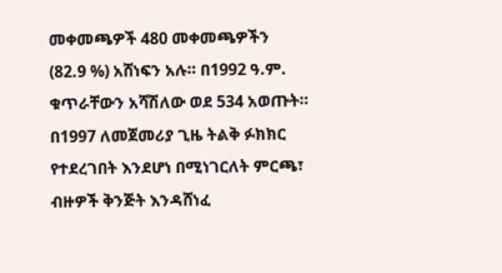መቀመጫዎች 480 መቀመጫዎችን (82.9 %) አሸነፍን አሉ። በ1992 ዓ.ም. ቁጥራቸውን አሻሽለው ወደ 534 አወጡት። በ1997 ለመጀመሪያ ጊዜ ትልቅ ፉክክር የተደረገበት እንደሆነ በሚነገርለት ምርጫ፣ ብዙዎች ቅንጅት እንዳሸነፈ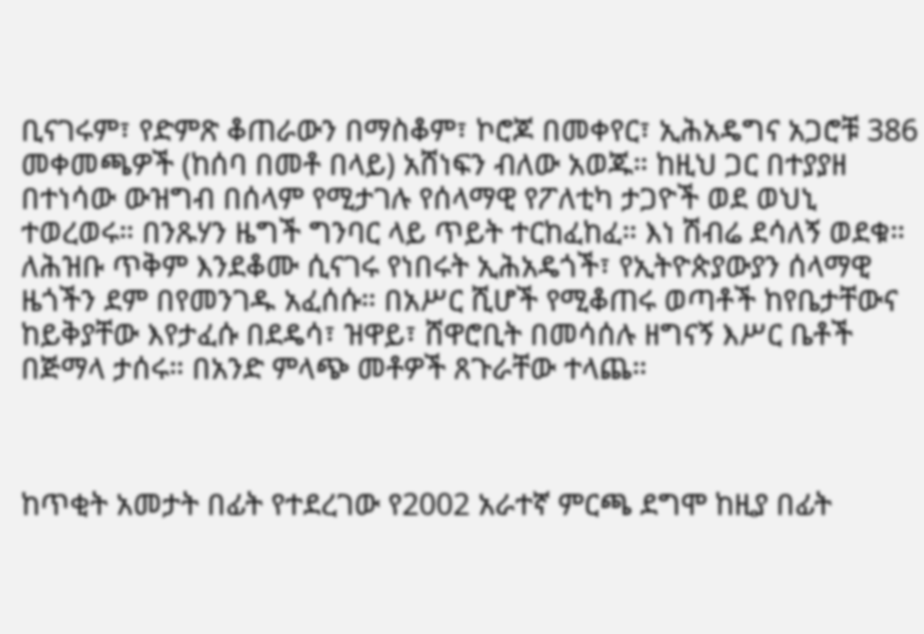ቢናገሩም፣ የድምጽ ቆጠራውን በማስቆም፣ ኮሮጆ በመቀየር፣ ኢሕአዴግና አጋሮቹ 386 መቀመጫዎች (ከሰባ በመቶ በላይ) አሸነፍን ብለው አወጁ። ከዚህ ጋር በተያያዘ በተነሳው ውዝግብ በሰላም የሚታገሉ የሰላማዊ የፖለቲካ ታጋዮች ወደ ወህኒ ተወረወሩ። በንጹሃን ዜግች ግንባር ላይ ጥይት ተርከፈከፈ። እነ ሽብሬ ደሳለኝ ወደቁ። ለሕዝቡ ጥቅም እንደቆሙ ሲናገሩ የነበሩት ኢሕአዴጎች፣ የኢትዮጵያውያን ሰላማዊ ዜጎችን ደም በየመንገዱ አፈሰሱ። በአሥር ሺሆች የሚቆጠሩ ወጣቶች ከየቤታቸውና ከይቅያቸው እየታፈሱ በደዴሳ፣ ዝዋይ፣ ሸዋሮቢት በመሳሰሉ ዘግናኝ እሥር ቤቶች በጅማላ ታሰሩ። በአንድ ምላጭ መቶዎች ጸጉራቸው ተላጨ።



ከጥቂት አመታት በፊት የተደረገው የ2002 አራተኛ ምርጫ ደግሞ ከዚያ በፊት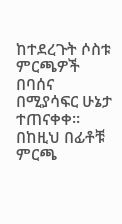ከተደረጉት ሶስቱ ምርጫዎች በባሰና በሚያሳፍር ሁኔታ ተጠናቀቀ። በከዚህ በፊቶቹ ምርጫ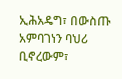ኢሕአዴግ፣ በውስጡ አምባገነን ባህሪ ቢኖረውም፣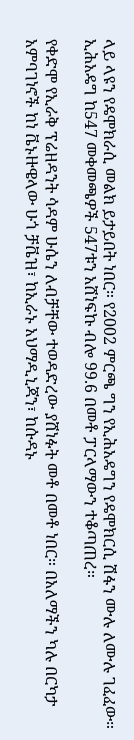ላይ ላዩን የዴሞክራሲ መልክ ይታይበት ነበር። የ2002 ምርጫ ግን የኢሕአዴግን የዴሞክርሲ ሽፋን ሙሉ ለሙሉ ገፈፈው። ኢሕአዴግ ከ547 መቀመጫዎች 547ቱን አሸነፍኩ ብሎ 99.6 በመቶ ፓርላማውን ተቆጣጠረ።

የቀድሞ የኢራቅ ፕሬዘዳንት ሳዳም ሁሴን ለብቻቸው ተወዳድረው ያሸነፉት መቶ በመቶ ነበር። በአለማችን ካሉ በርካታ አምባገነኖች ከነ ቬኑዙዌላው ሁጎ ቻቬዝ፣ ከኢራኑ አህማዲኒጃን፣ ከሱዳኑ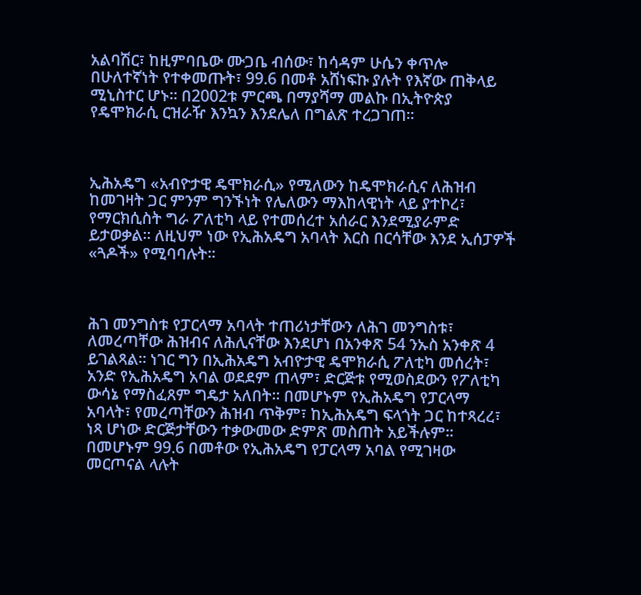አልባሽር፣ ከዚምባቤው ሙጋቤ ብሰው፣ ከሳዳም ሁሴን ቀጥሎ በሁለተኛነት የተቀመጡት፣ 99.6 በመቶ አሸነፍኩ ያሉት የእኛው ጠቅላይ ሚኒስተር ሆኑ። በ2002ቱ ምርጫ በማያሻማ መልኩ በኢትዮጵያ የዴሞክራሲ ርዝራዥ እንኳን እንደሌለ በግልጽ ተረጋገጠ።



ኢሕአዴግ «አብዮታዊ ዴሞክራሲ» የሚለውን ከዴሞክራሲና ለሕዝብ ከመገዛት ጋር ምንም ግንኙነት የሌለውን ማእከላዊነት ላይ ያተኮረ፣ የማርክሲስት ግራ ፖለቲካ ላይ የተመሰረተ አሰራር እንደሚያራምድ ይታወቃል። ለዚህም ነው የኢሕአዴግ አባላት እርስ በርሳቸው እንደ ኢሰፓዎች «ጓዶች» የሚባባሉት።



ሕገ መንግስቱ የፓርላማ አባላት ተጠሪነታቸውን ለሕገ መንግስቱ፣ ለመረጣቸው ሕዝብና ለሕሊናቸው እንደሆነ በአንቀጽ 54 ንኡስ አንቀጽ 4 ይገልጻል። ነገር ግን በኢሕአዴግ አብዮታዊ ዴሞክራሲ ፖለቲካ መሰረት፣ አንድ የኢሕአዴግ አባል ወደደም ጠላም፣ ድርጅቱ የሚወስደውን የፖለቲካ ውሳኔ የማስፈጸም ግዴታ አለበት። በመሆኑም የኢሕአዴግ የፓርላማ አባላት፣ የመረጣቸውን ሕዝብ ጥቅም፣ ከኢሕአዴግ ፍላጎት ጋር ከተጻረረ፣ ነጻ ሆነው ድርጅታቸውን ተቃውመው ድምጽ መስጠት አይችሉም። በመሆኑም 99.6 በመቶው የኢሕአዴግ የፓርላማ አባል የሚገዛው መርጦናል ላሉት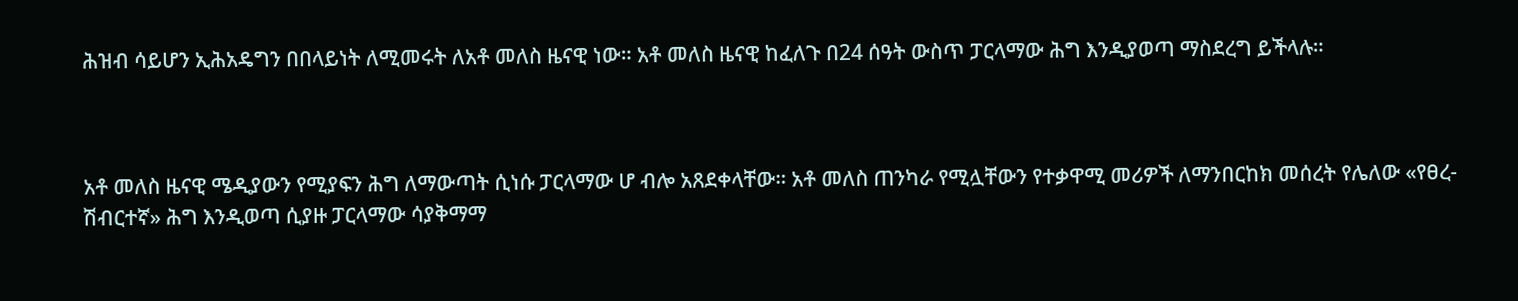ሕዝብ ሳይሆን ኢሕአዴግን በበላይነት ለሚመሩት ለአቶ መለስ ዜናዊ ነው። አቶ መለስ ዜናዊ ከፈለጉ በ24 ሰዓት ውስጥ ፓርላማው ሕግ እንዲያወጣ ማስደረግ ይችላሉ።



አቶ መለስ ዜናዊ ሜዲያውን የሚያፍን ሕግ ለማውጣት ሲነሱ ፓርላማው ሆ ብሎ አጸደቀላቸው። አቶ መለስ ጠንካራ የሚሏቸውን የተቃዋሚ መሪዎች ለማንበርከክ መሰረት የሌለው «የፀረ-ሽብርተኛ» ሕግ እንዲወጣ ሲያዙ ፓርላማው ሳያቅማማ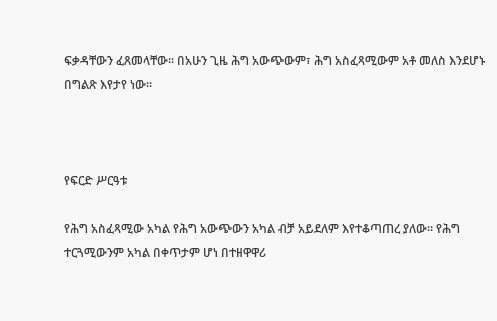ፍቃዳቸውን ፈጸመላቸው። በአሁን ጊዜ ሕግ አውጭውም፣ ሕግ አስፈጻሚውም አቶ መለስ እንደሆኑ በግልጽ እየታየ ነው።



የፍርድ ሥርዓቱ

የሕግ አስፈጻሚው አካል የሕግ አውጭውን አካል ብቻ አይደለም እየተቆጣጠረ ያለው። የሕግ ተርጓሚውንም አካል በቀጥታም ሆነ በተዘዋዋሪ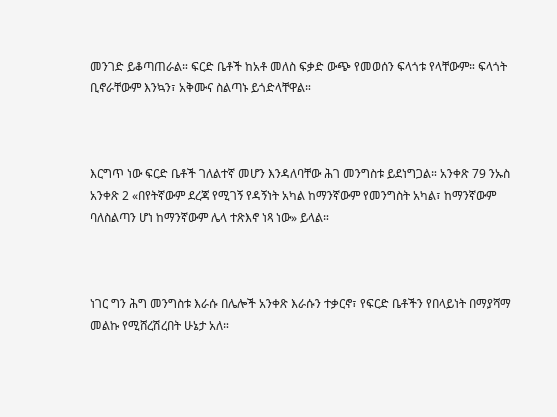መንገድ ይቆጣጠራል። ፍርድ ቤቶች ከአቶ መለስ ፍቃድ ውጭ የመወሰን ፍላጎቱ የላቸውም። ፍላጎት ቢኖራቸውም እንኳን፣ አቅሙና ስልጣኑ ይጎድላቸዋል።



እርግጥ ነው ፍርድ ቤቶች ገለልተኛ መሆን እንዳለባቸው ሕገ መንግስቱ ይደነግጋል። አንቀጽ 79 ንኡስ አንቀጽ 2 «በየትኛውም ደረጃ የሚገኝ የዳኝነት አካል ከማንኛውም የመንግስት አካል፣ ከማንኛውም ባለስልጣን ሆነ ከማንኛውም ሌላ ተጽእኖ ነጻ ነው» ይላል።



ነገር ግን ሕግ መንግስቱ እራሱ በሌሎች አንቀጽ እራሱን ተቃርኖ፣ የፍርድ ቤቶችን የበላይነት በማያሻማ መልኩ የሚሸረሽረበት ሁኔታ አለ።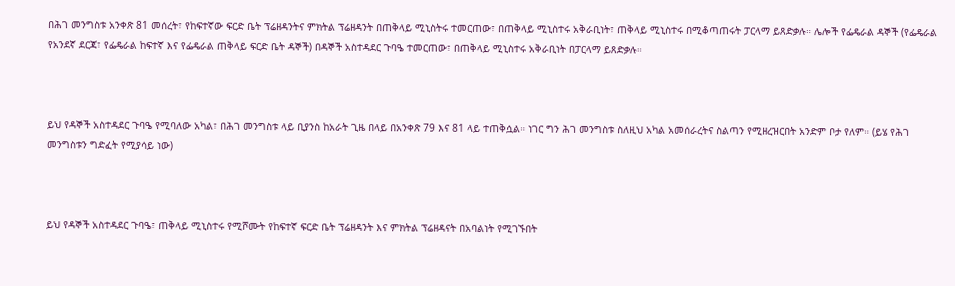በሕገ መንግስቱ አንቀጽ 81 መሰረት፣ የከፍተኛው ፍርድ ቤት ፕሬዘዳንትና ምክትል ፕሬዘዳንት በጠቅላይ ሚኒስትሩ ተመርጠው፣ በጠቅላይ ሚኒስተሩ አቅራቢነት፣ ጠቅላይ ሚኒስተሩ በሚቆጣጠሩት ፓርላማ ይጸድቃሉ። ሌሎች የፌዴራል ዳኞች (የፌዴራል የአንደኛ ደርጃ፣ የፌዴራል ከፍተኛ እና የፌዴራል ጠቅላይ ፍርድ ቤት ዳኞች) በዳኞች አስተዳደር ጉባዔ ተመርጠው፣ በጠቅላይ ሚኒስተሩ አቅራቢነት በፓርላማ ይጸድቃሉ።



ይህ የዳኞች አስተዳደር ጉባዔ የሚባለው አካል፣ በሕገ መንግስቱ ላይ ቢያንስ ከአራት ጊዜ በላይ በአንቀጽ 79 እና 81 ላይ ተጠቅሷል። ነገር ግን ሕገ መንግስቱ ስለዚህ አካል አመሰራረትና ስልጣን የሚዘረዝርበት አንድም ቦታ የለም። (ይሄ የሕገ መንግስቱን ግድፈት የሚያሳይ ነው)



ይህ የዳኞች አስተዳደር ጉባዔ፣ ጠቅላይ ሚኒስተሩ የሚሾሙት የከፍተኛ ፍርድ ቤት ፕሬዘዳንት እና ምክትል ፕሬዘዳናት በአባልነት የሚገኙበት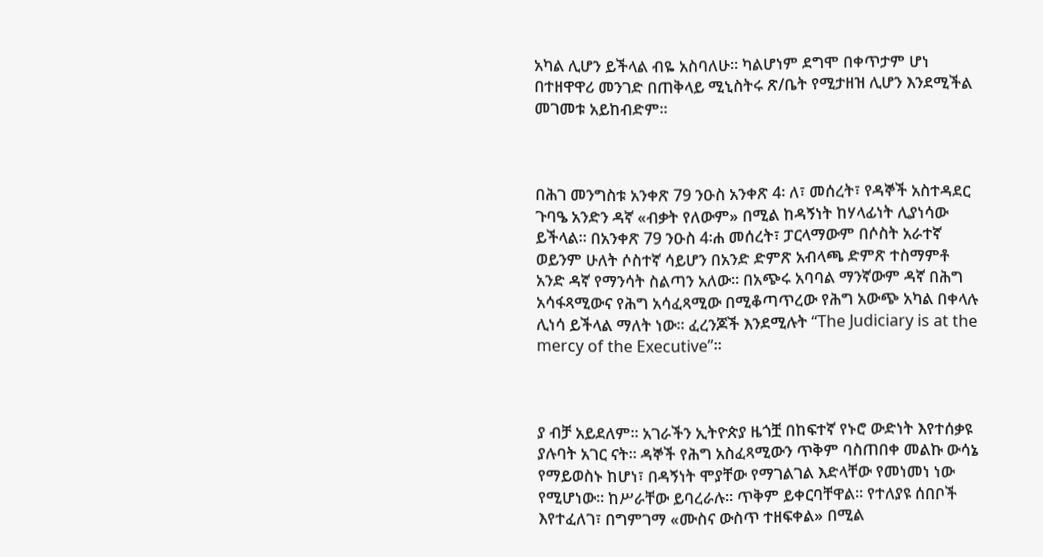አካል ሊሆን ይችላል ብዬ አስባለሁ። ካልሆነም ደግሞ በቀጥታም ሆነ በተዘዋዋሪ መንገድ በጠቅላይ ሚኒስትሩ ጽ/ቤት የሚታዘዝ ሊሆን እንደሚችል መገመቱ አይከብድም።



በሕገ መንግስቱ አንቀጽ 79 ንዑስ አንቀጽ 4፡ ለ፣ መሰረት፣ የዳኞች አስተዳደር ጉባዔ አንድን ዳኛ «ብቃት የለውም» በሚል ከዳኝነት ከሃላፊነት ሊያነሳው ይችላል። በአንቀጽ 79 ንዑስ 4፡ሐ መሰረት፣ ፓርላማውም በሶስት አራተኛ ወይንም ሁለት ሶስተኛ ሳይሆን በአንድ ድምጽ አብላጫ ድምጽ ተስማምቶ አንድ ዳኛ የማንሳት ስልጣን አለው። በአጭሩ አባባል ማንኛውም ዳኛ በሕግ አሳፋጻሚውና የሕግ አሳፈጻሚው በሚቆጣጥረው የሕግ አውጭ አካል በቀላሉ ሊነሳ ይችላል ማለት ነው። ፈረንጆች እንደሚሉት “The Judiciary is at the mercy of the Executive”።



ያ ብቻ አይደለም። አገራችን ኢትዮጵያ ዜጎቿ በከፍተኛ የኑሮ ውድነት እየተሰቃዩ ያሉባት አገር ናት። ዳኞች የሕግ አስፈጻሚውን ጥቅም ባስጠበቀ መልኩ ውሳኔ የማይወስኑ ከሆነ፣ በዳኝነት ሞያቸው የማገልገል እድላቸው የመነመነ ነው የሚሆነው። ከሥራቸው ይባረራሉ። ጥቅም ይቀርባቸዋል። የተለያዩ ሰበቦች እየተፈለገ፣ በግምገማ «ሙስና ውስጥ ተዘፍቀል» በሚል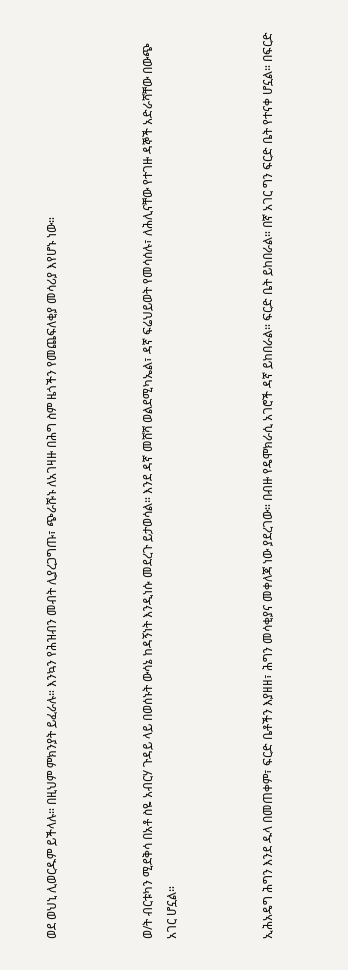ወደ ወህኒ ሊወርዱም ይችላሉ። በዚህም ምክንያት ይፈራሉ። እንኳን የሕዝብን መብት ሊያረጋግጡ፣ ጭራሹኑ ለአገዛዙ በሕግ ስም ዜጎችን የመጨፍለቂያ መሳሪያ እየሆኑ ነው።



ወ/ት ብርቱካን ሚደቅሳ በአቶ ስዬ አብርሃ ጉዳይ ላይ በወሰኑት ውሳኔ ከዳኝነት እንዲነሱ መደረጉ ይታወሳል። እንደ ዳኛ መሸሻ ወልደሚካኤል፣ ዳኛ ፍሬህይወት የመሳሰሉ፣ ለሕሊናቸው የተገዙ ዳኞች አድራሻቸው በውጭ አገር ሆኗል።



ኢሕአዴግ ሕግን እንደ ዱላ በመጠቀም፣ ፍርድ ቤቶችን እያዘዘ፣ ሕግን መሳቂያና መቀለጃ ነው ያደረገው። በብዙ የዴሞክራሲ አገሮች ዳኛ ይከበራል። ፍርድ ቤት ይከበራል። በኛ አገር ግን ፍርድ ቤት የተናቀ ሆኗል። በፍርድ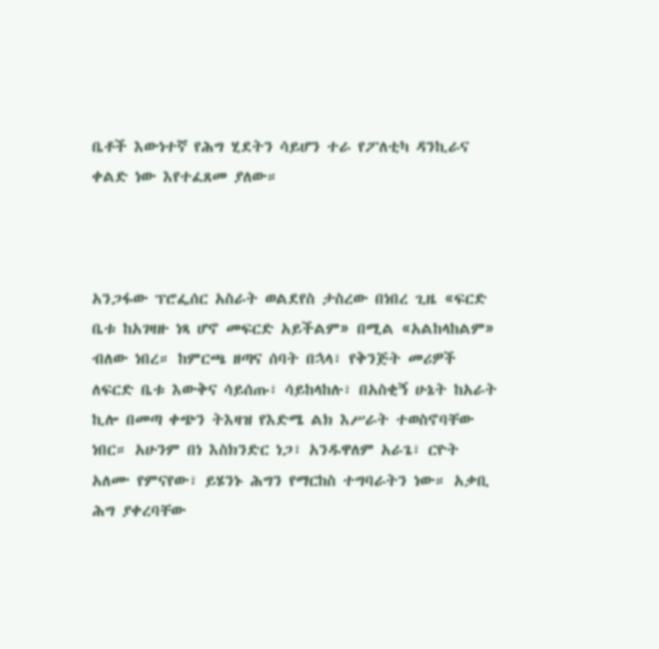ቤቶች እውነተኛ የሕግ ሂደትን ሳይሆን ተራ የፖለቲካ ዳንኪራና ቀልድ ነው እየተፈጸመ ያለው።



አንጋፋው ፕሮፌሰር አስራት ወልደየስ ታስረው በነበረ ጊዜ «ፍርድ ቤቱ ከአገዛዙ ነጻ ሆኖ መፍርድ አይችልም» በሚል «አልከላከልም» ብለው ነበረ። ከምርጫ ዘጣና ሰባት በኋላ፣ የቅንጅት መሪዎች ለፍርድ ቤቱ እውቅና ሳይሰጡ፣ ሳይከላከሉ፣ በአስቂኝ ሁኔት ከአራት ኪሎ በመጣ ቀጭን ትእዛዝ የእድሜ ልክ እሥራት ተወስኖባቸው ነበር። አሁንም በነ እስክንድር ነጋ፣ አንዱዋለም አራጌ፣ ርዮት አለሙ የምናየው፣ ይሄንኑ ሕግን የማርከስ ተግባራትን ነው። አቃቢ ሕግ ያቀረባቸው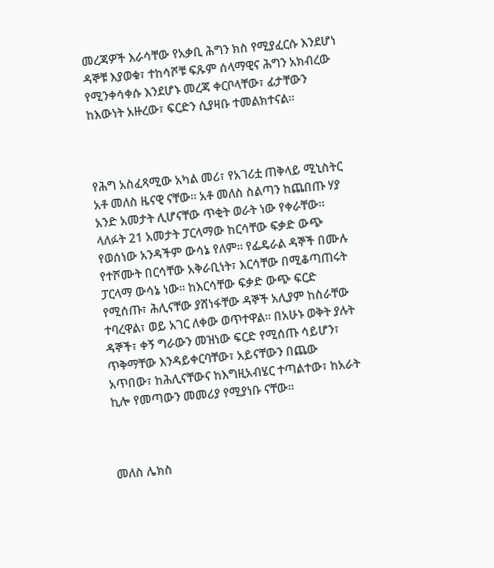መረጃዎች እራሳቸው የአቃቢ ሕግን ክስ የሚያፈርሱ እንደሆነ ዳኞቹ እያወቁ፣ ተከሳሾቹ ፍጹም ሰላማዊና ሕግን አክብረው የሚንቀሳቀሱ እንደሆኑ መረጃ ቀርቦላቸው፣ ፊታቸውን ከእውነት አዙረው፣ ፍርድን ሲያዛቡ ተመልክተናል።



የሕግ አስፈጻሚው አካል መሪ፣ የአገሪቷ ጠቅላይ ሚኒስትር አቶ መለስ ዜናዊ ናቸው። አቶ መለስ ስልጣን ከጨበጡ ሃያ አንድ አመታት ሊሆናቸው ጥቂት ወራት ነው የቀራቸው። ላለፉት 21 አመታት ፓርላማው ከርሳቸው ፍቃድ ውጭ የወሰነው አንዳችም ውሳኔ የለም። የፌዴራል ዳኞች በሙሉ የተሾሙት በርሳቸው አቅራቢነት፣ እርሳቸው በሚቆጣጠሩት ፓርላማ ውሳኔ ነው። ከእርሳቸው ፍቃድ ውጭ ፍርድ የሚሰጡ፣ ሕሊናቸው ያሸነፋቸው ዳኞች አሊያም ከስራቸው ተባረዋል፣ ወይ አገር ለቀው ወጥተዋል። በአሁኑ ወቅት ያሉት ዳኞች፣ ቀኝ ግራውን መዝነው ፍርድ የሚሰጡ ሳይሆን፣ ጥቅማቸው እንዳይቀርባቸው፣ አይናቸውን በጨው አጥበው፣ ከሕሊናቸውና ከእግዚአብሄር ተጣልተው፣ ከአራት ኪሎ የመጣውን መመሪያ የሚያነቡ ናቸው።



መለስ ሌክስ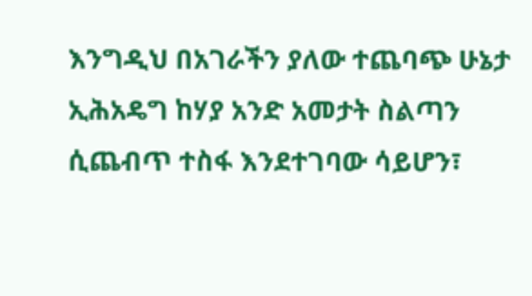እንግዲህ በአገራችን ያለው ተጨባጭ ሁኔታ ኢሕአዴግ ከሃያ አንድ አመታት ስልጣን ሲጨብጥ ተስፋ እንደተገባው ሳይሆን፣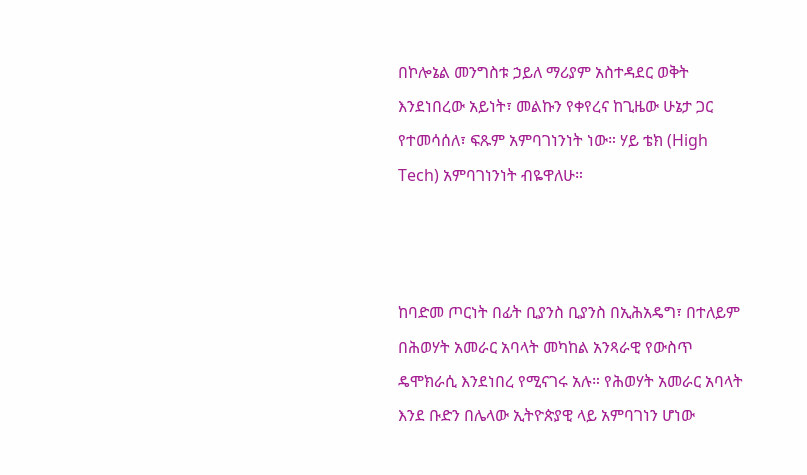በኮሎኔል መንግስቱ ኃይለ ማሪያም አስተዳደር ወቅት እንደነበረው አይነት፣ መልኩን የቀየረና ከጊዜው ሁኔታ ጋር የተመሳሰለ፣ ፍጹም አምባገነንነት ነው። ሃይ ቴክ (High Tech) አምባገነንነት ብዬዋለሁ።



ከባድመ ጦርነት በፊት ቢያንስ ቢያንስ በኢሕአዴግ፣ በተለይም በሕወሃት አመራር አባላት መካከል አንጻራዊ የውስጥ ዴሞክራሲ እንደነበረ የሚናገሩ አሉ። የሕወሃት አመራር አባላት እንደ ቡድን በሌላው ኢትዮጵያዊ ላይ አምባገነን ሆነው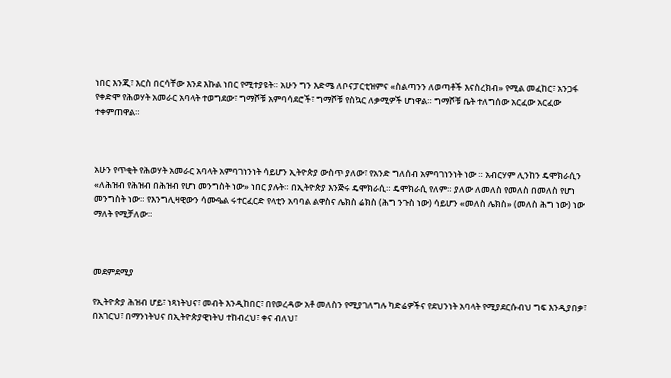ነበር እንጂ፣ እርስ በርሳቸው እንደ እኩል ነበር የሚተያዩት። አሁን ግን እድሜ ለቦናፓርቲዝምና «ስልጣንን ለወጣቶች እናስረክብ» የሚል መፈከር፣ አንጋፋ የቀድሞ የሕወሃት አመራር አባላት ተወግደው፣ ግማሾቹ አምባሳደሮች፣ ግማሾቹ የስኳር ለቃሚዎች ሆነዋል። ግማሾቹ ቤት ተለግሰው አርፈው አርፈው ተቀምጠዋል።



አሁን የጥቂት የሕወሃት አመራር አባላት አምባገነንነት ሳይሆን ኢትዮጵያ ውስጥ ያለው፣ የአንድ ግለሰብ አምባገነንነት ነው ። አብርሃም ሊንከን ዴሞክራሲን «ለሕዝብ የሕዝብ በሕዝብ የሆነ መንግስት ነው» ነበር ያሉት። በኢትዮጵያ እንጅሩ ዴሞክራሲ። ዴሞክራሲ የለም። ያለው ለመለስ የመለስ በመለስ የሆነ መንግስት ነው። የእንግሊዛዊውን ሳሙዔል ሩተርፈርድ የላቲን አባባል ልዋስና ሌክስ ሬክስ (ሕግ ንጉስ ነው) ሳይሆን «መለስ ሌክስ» (መለስ ሕግ ነው) ነው ማለት የሚቻለው።



መደምደሚያ

የኢትዮጵያ ሕዝብ ሆይ፣ ነጻነትህና፣ መብት እንዲከበር፣ በየወረዳው አቶ መለስን የሚያገለግሉ ካድሬዎችና የደህንነት አባላት የሚያደርሱብህ ግፍ እንዲያበቃ፣ በአገርህ፣ በማንነትህና በኢትዮጵያዊነትህ ተከብረህ፣ ቀና ብለህ፣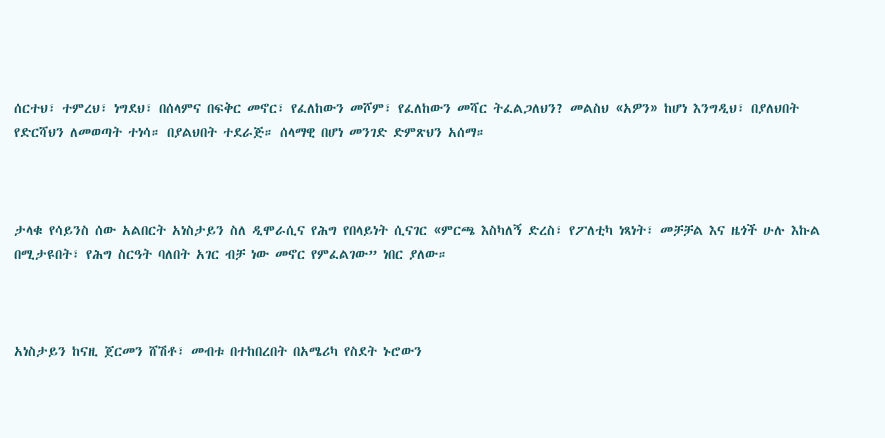ሰርተህ፣ ተምረህ፣ ነግደህ፣ በሰላምና በፍቅር መኖር፣ የፈለከውን መሾም፣ የፈለከውን መሻር ትፈልጋለህን? መልስህ «አዎን» ከሆነ እንግዲህ፣ በያለህበት የድርሻህን ለመወጣት ተነሳ። በያልህበት ተደራጅ። ሰላማዊ በሆነ መንገድ ድምጽህን አሰማ።



ታላቁ የሳይንስ ሰው አልበርት አነስታይን ስለ ዲሞራሲና የሕግ የበላይነት ሲናገር «ምርጫ እስካለኝ ድረስ፣ የፖለቲካ ነጻነት፣ መቻቻል እና ዜጎች ሁሉ እኩል በሚታዩበት፣ የሕግ ስርዓት ባለበት አገር ብቻ ነው መኖር የምፈልገው” ነበር ያለው።



አነስታይን ከናዚ ጀርመን ሸሽቶ፣ መብቱ በተከበረበት በአሜሪካ የስደት ኑሮውን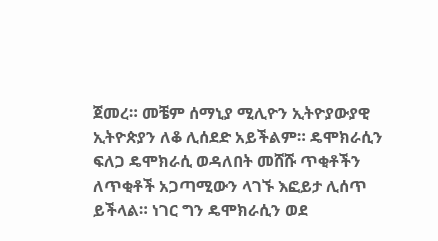ጀመረ። መቼም ሰማኒያ ሚሊዮን ኢትዮያውያዊ ኢትዮጵያን ለቆ ሊሰደድ አይችልም። ዴሞክራሲን ፍለጋ ዴሞክራሲ ወዳለበት መሸሹ ጥቂቶችን ለጥቂቶች አጋጣሚውን ላገኙ እፎይታ ሊሰጥ ይችላል። ነገር ግን ዴሞክራሲን ወደ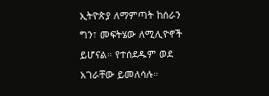ኢትዮጵያ ለማምጣት ከሰራን ግን፣ መፍትሄው ለሚሊዮኖች ይሆናል። የተሰደዱም ወደ አገራቸው ይመለሳሉ።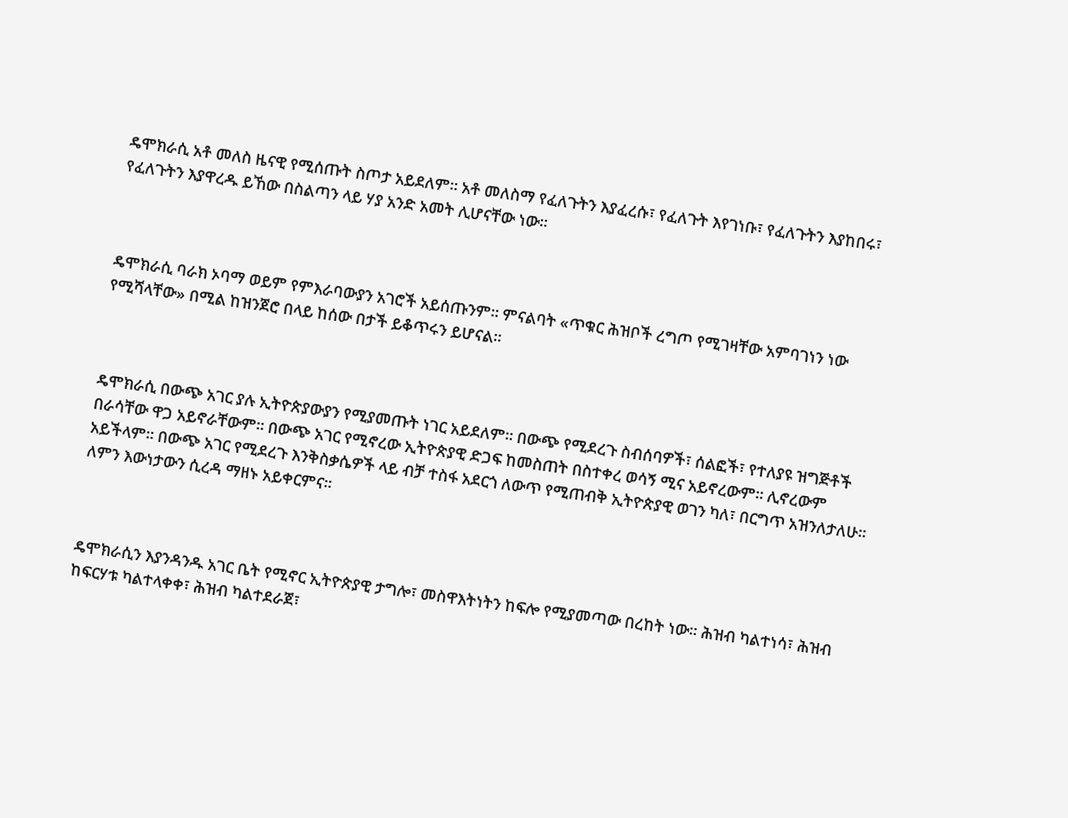ዴሞክራሲ አቶ መለስ ዜናዊ የሚሰጡት ስጦታ አይደለም። አቶ መለስማ የፈለጉትን እያፈረሱ፣ የፈለጉት እየገነቡ፣ የፈለጉትን እያከበሩ፣ የፈለጉትን እያዋረዱ ይኸው በስልጣን ላይ ሃያ አንድ አመት ሊሆናቸው ነው።



ዴሞክራሲ ባራክ ኦባማ ወይም የምእራባውያን አገሮች አይሰጡንም። ምናልባት «ጥቁር ሕዝቦች ረግጦ የሚገዛቸው አምባገነን ነው የሚሻላቸው» በሚል ከዝንጀሮ በላይ ከሰው በታች ይቆጥሩን ይሆናል።



ዴሞክራሲ በውጭ አገር ያሉ ኢትዮጵያውያን የሚያመጡት ነገር አይደለም። በውጭ የሚደረጉ ስብሰባዎች፣ ሰልፎች፣ የተለያዩ ዝግጅቶች በራሳቸው ዋጋ አይኖራቸውም። በውጭ አገር የሚኖረው ኢትዮጵያዊ ድጋፍ ከመስጠት በስተቀረ ወሳኝ ሚና አይኖረውም። ሊኖረውም አይችላም። በውጭ አገር የሚደረጉ እንቅስቃሴዎች ላይ ብቻ ተስፋ አደርጎ ለውጥ የሚጠብቅ ኢትዮጵያዊ ወገን ካለ፣ በርግጥ አዝንለታለሁ። ለምን እውነታውን ሲረዳ ማዘኑ አይቀርምና።



ዴሞክራሲን እያንዳንዱ አገር ቤት የሚኖር ኢትዮጵያዊ ታግሎ፣ መስዋእትነትን ከፍሎ የሚያመጣው በረከት ነው። ሕዝብ ካልተነሳ፣ ሕዝብ ከፍርሃቱ ካልተላቀቀ፣ ሕዝብ ካልተደራጀ፣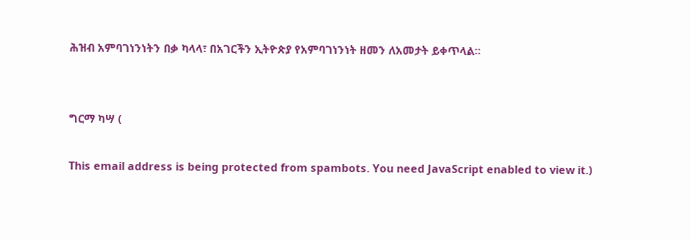ሕዝብ አምባገነንነትን በቃ ካላላ፣ በአገርችን ኢትዮጵያ የአምባገነንነት ዘመን ለአመታት ይቀጥላል።


ግርማ ካሣ (

This email address is being protected from spambots. You need JavaScript enabled to view it.)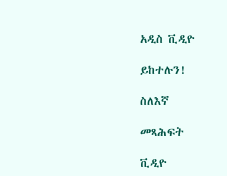አዲስ ቪዲዮ

ይከተሉን!

ስለእኛ

መጻሕፍት

ቪዲዮ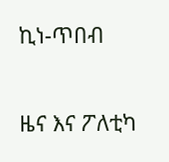ኪነ-ጥበብ

ዜና እና ፖለቲካ